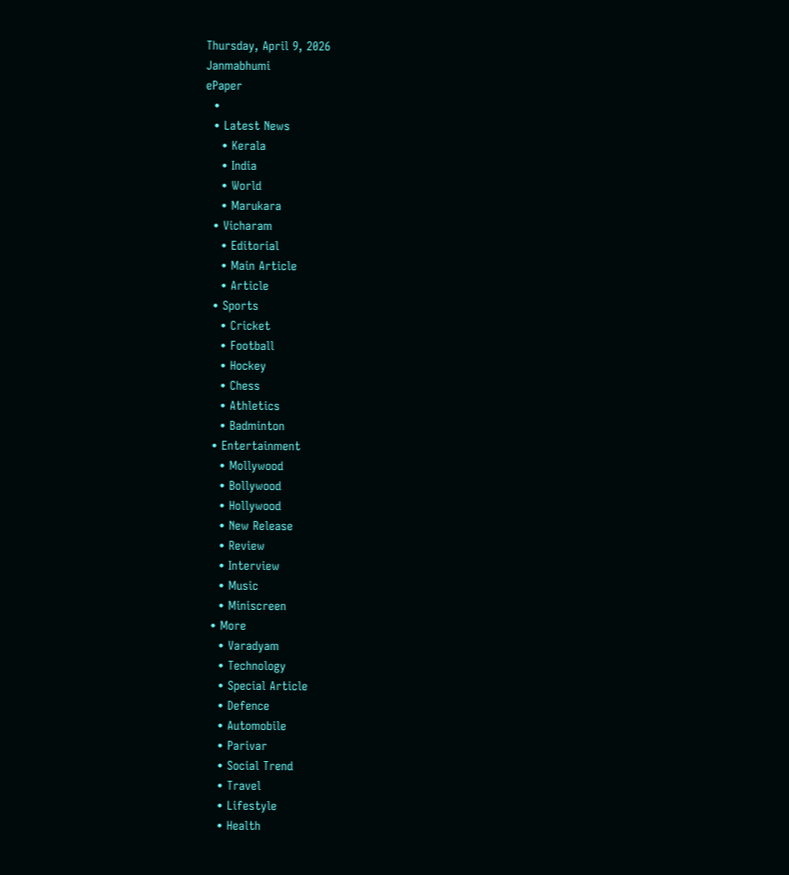Thursday, April 9, 2026
Janmabhumi
ePaper
  •
  • Latest News
    • Kerala
    • India
    • World
    • Marukara
  • Vicharam
    • Editorial
    • Main Article
    • Article
  • Sports
    • Cricket
    • Football
    • Hockey
    • Chess
    • Athletics
    • Badminton
  • Entertainment
    • Mollywood
    • Bollywood
    • Hollywood
    • New Release
    • Review
    • Interview
    • Music
    • Miniscreen
  • More
    • Varadyam
    • Technology
    • Special Article
    • Defence
    • Automobile
    • Parivar
    • Social Trend
    • Travel
    • Lifestyle
    • Health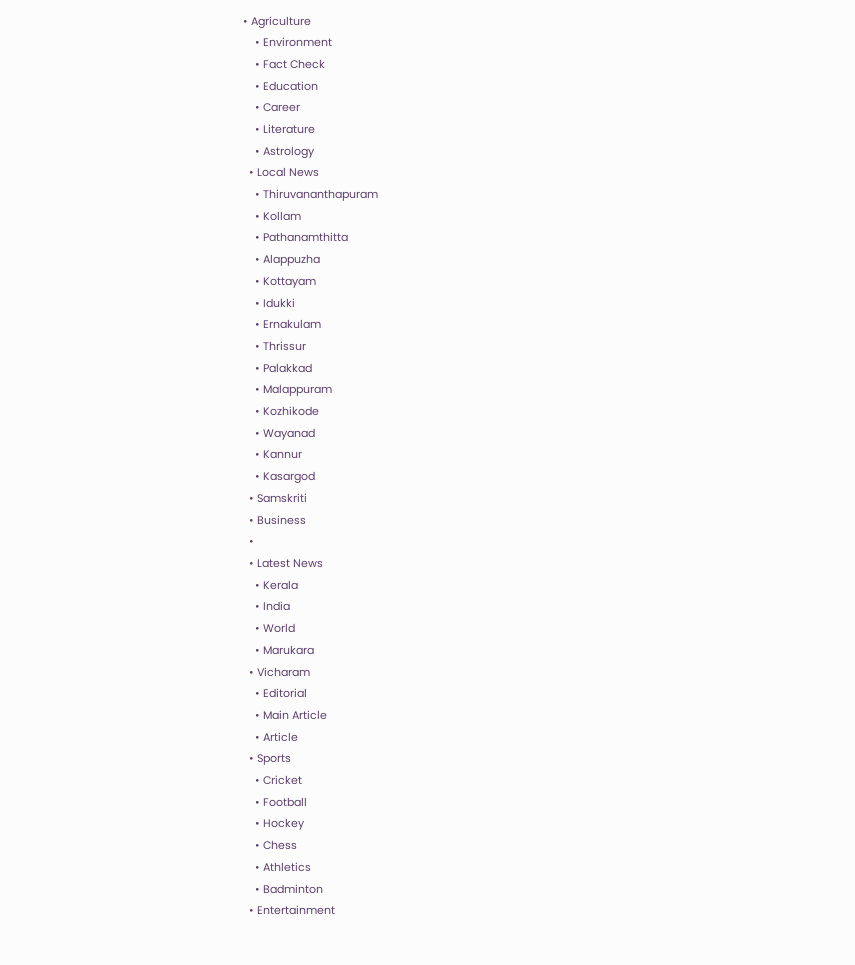• Agriculture
    • Environment
    • Fact Check
    • Education
    • Career
    • Literature
    • Astrology
  • Local News
    • Thiruvananthapuram
    • Kollam
    • Pathanamthitta
    • Alappuzha
    • Kottayam
    • Idukki
    • Ernakulam
    • Thrissur
    • Palakkad
    • Malappuram
    • Kozhikode
    • Wayanad
    • Kannur
    • Kasargod
  • Samskriti
  • Business
  •
  • Latest News
    • Kerala
    • India
    • World
    • Marukara
  • Vicharam
    • Editorial
    • Main Article
    • Article
  • Sports
    • Cricket
    • Football
    • Hockey
    • Chess
    • Athletics
    • Badminton
  • Entertainment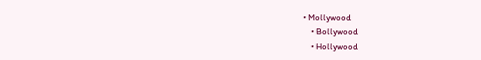• Mollywood
    • Bollywood
    • Hollywood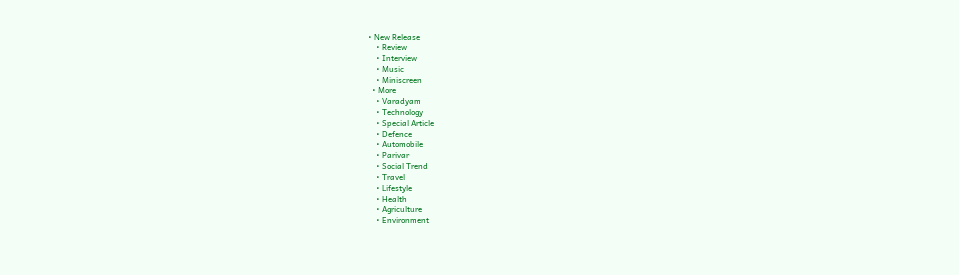• New Release
    • Review
    • Interview
    • Music
    • Miniscreen
  • More
    • Varadyam
    • Technology
    • Special Article
    • Defence
    • Automobile
    • Parivar
    • Social Trend
    • Travel
    • Lifestyle
    • Health
    • Agriculture
    • Environment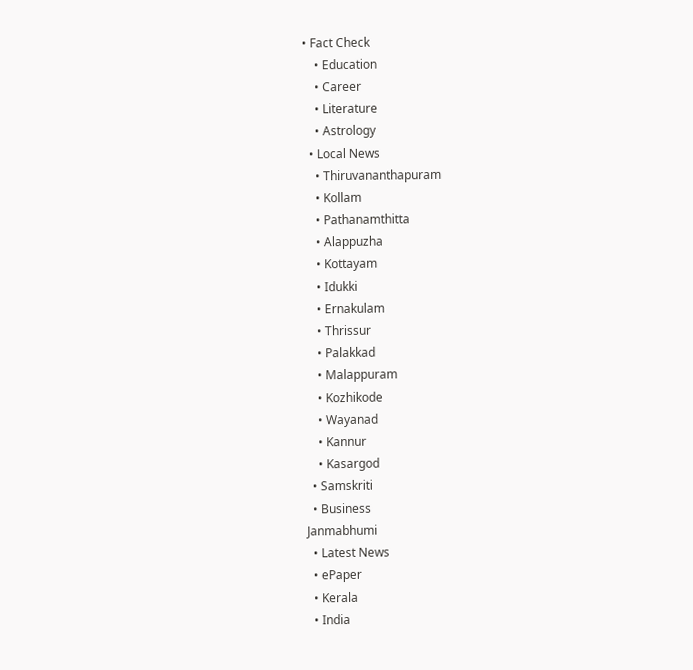• Fact Check
    • Education
    • Career
    • Literature
    • Astrology
  • Local News
    • Thiruvananthapuram
    • Kollam
    • Pathanamthitta
    • Alappuzha
    • Kottayam
    • Idukki
    • Ernakulam
    • Thrissur
    • Palakkad
    • Malappuram
    • Kozhikode
    • Wayanad
    • Kannur
    • Kasargod
  • Samskriti
  • Business
Janmabhumi
  • Latest News
  • ePaper
  • Kerala
  • India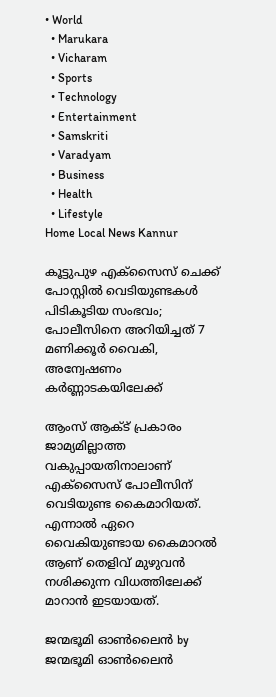• World
  • Marukara
  • Vicharam
  • Sports
  • Technology
  • Entertainment
  • Samskriti
  • Varadyam
  • Business
  • Health
  • Lifestyle
Home Local News Kannur

കൂട്ടുപുഴ എക്‌സൈസ് ചെക്ക് പോസ്റ്റില്‍ വെടിയുണ്ടകള്‍ പിടികൂടിയ സംഭവം; പോലീസിനെ അറിയിച്ചത് 7 മണിക്കൂർ വൈകി, അന്വേഷണം കര്‍ണ്ണാടകയിലേക്ക്

ആംസ് ആക്ട് പ്രകാരം ജാമ്യമില്ലാത്ത വകുപ്പായതിനാലാണ് എക്‌സൈസ് പോലീസിന് വെടിയുണ്ട കൈമാറിയത്. എന്നാല്‍ ഏറെ വൈകിയുണ്ടായ കൈമാറല്‍ ആണ് തെളിവ് മുഴുവന്‍ നശിക്കുന്ന വിധത്തിലേക്ക് മാറാന്‍ ഇടയായത്.

ജന്മഭൂമി ഓണ്‍ലൈന്‍ by ജന്മഭൂമി ഓണ്‍ലൈന്‍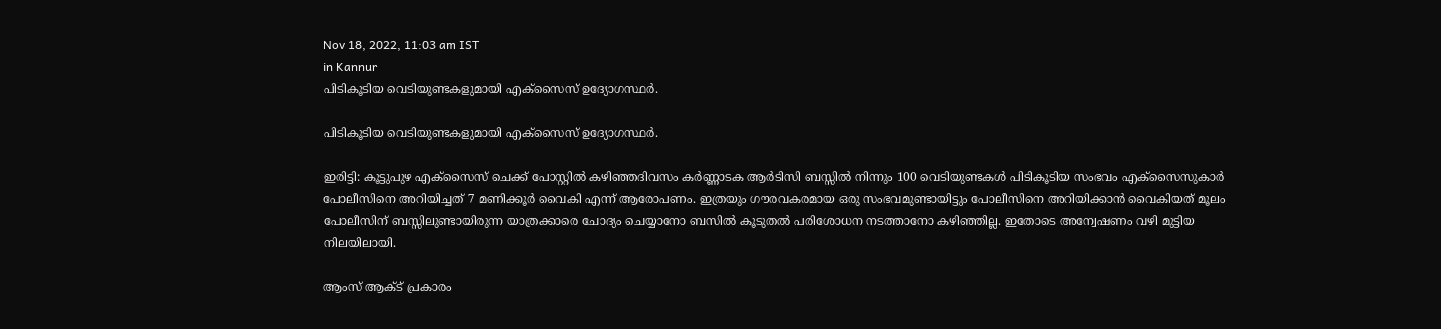Nov 18, 2022, 11:03 am IST
in Kannur
പിടികൂടിയ വെടിയുണ്ടകളുമായി എക്‌സൈസ് ഉദ്യോഗസ്ഥര്‍.

പിടികൂടിയ വെടിയുണ്ടകളുമായി എക്‌സൈസ് ഉദ്യോഗസ്ഥര്‍.

ഇരിട്ടി: കൂട്ടുപുഴ എക്‌സൈസ് ചെക്ക് പോസ്റ്റില്‍ കഴിഞ്ഞദിവസം കര്‍ണ്ണാടക ആര്‍ടിസി ബസ്സില്‍ നിന്നും 100 വെടിയുണ്ടകള്‍ പിടികൂടിയ സംഭവം എക്‌സൈസുകാര്‍ പോലീസിനെ അറിയിച്ചത് 7 മണിക്കൂര്‍ വൈകി എന്ന് ആരോപണം. ഇത്രയും ഗൗരവകരമായ ഒരു സംഭവമുണ്ടായിട്ടും പോലീസിനെ അറിയിക്കാന്‍ വൈകിയത് മൂലം പോലീസിന് ബസ്സിലുണ്ടായിരുന്ന യാത്രക്കാരെ ചോദ്യം ചെയ്യാനോ ബസില്‍ കൂടുതല്‍ പരിശോധന നടത്താനോ കഴിഞ്ഞില്ല. ഇതോടെ അന്വേഷണം വഴി മുട്ടിയ നിലയിലായി.

ആംസ് ആക്ട് പ്രകാരം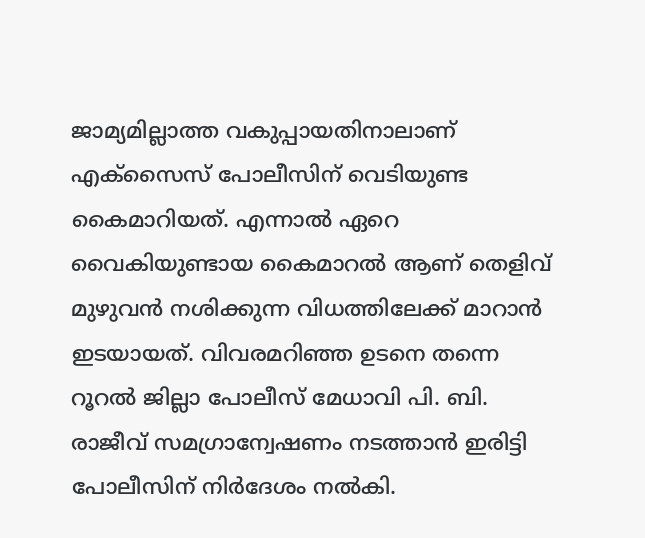ജാമ്യമില്ലാത്ത വകുപ്പായതിനാലാണ് എക്‌സൈസ് പോലീസിന് വെടിയുണ്ട കൈമാറിയത്. എന്നാല്‍ ഏറെ വൈകിയുണ്ടായ കൈമാറല്‍ ആണ് തെളിവ് മുഴുവന്‍ നശിക്കുന്ന വിധത്തിലേക്ക് മാറാന്‍ ഇടയായത്. വിവരമറിഞ്ഞ ഉടനെ തന്നെ റൂറല്‍ ജില്ലാ പോലീസ് മേധാവി പി. ബി. രാജീവ് സമഗ്രാന്വേഷണം നടത്താന്‍ ഇരിട്ടി പോലീസിന് നിര്‍ദേശം നല്‍കി.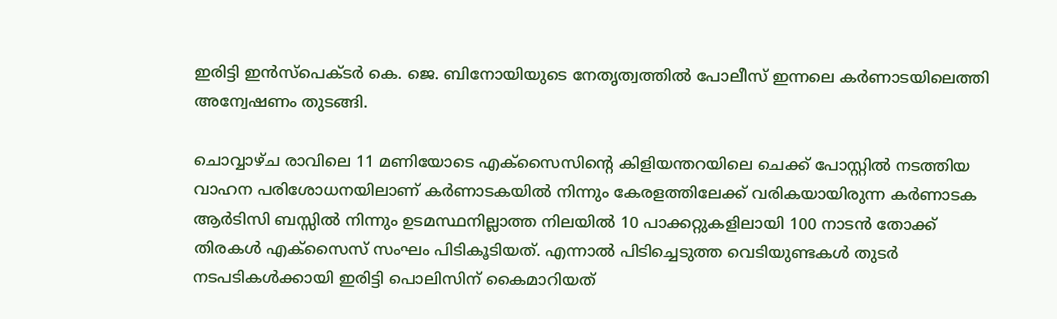ഇരിട്ടി ഇന്‍സ്പെക്ടര്‍ കെ. ജെ. ബിനോയിയുടെ നേതൃത്വത്തില്‍ പോലീസ് ഇന്നലെ കര്‍ണാടയിലെത്തി അന്വേഷണം തുടങ്ങി.

ചൊവ്വാഴ്ച രാവിലെ 11 മണിയോടെ എക്സൈസിന്റെ കിളിയന്തറയിലെ ചെക്ക് പോസ്റ്റില്‍ നടത്തിയ വാഹന പരിശോധനയിലാണ് കര്‍ണാടകയില്‍ നിന്നും കേരളത്തിലേക്ക് വരികയായിരുന്ന കര്‍ണാടക ആര്‍ടിസി ബസ്സില്‍ നിന്നും ഉടമസ്ഥനില്ലാത്ത നിലയില്‍ 10 പാക്കറ്റുകളിലായി 100 നാടന്‍ തോക്ക് തിരകള്‍ എക്‌സൈസ് സംഘം പിടികൂടിയത്. എന്നാല്‍ പിടിച്ചെടുത്ത വെടിയുണ്ടകള്‍ തുടര്‍ നടപടികള്‍ക്കായി ഇരിട്ടി പൊലിസിന് കൈമാറിയത്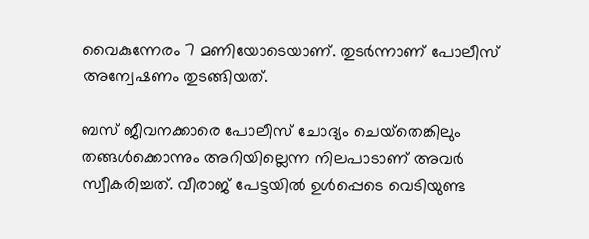വൈകുന്നേരം 7 മണിയോടെയാണ്. തുടര്‍ന്നാണ് പോലീസ് അന്വേഷണം തുടങ്ങിയത്.

ബസ് ജീവനക്കാരെ പോലീസ് ചോദ്യം ചെയ്‌തെങ്കിലും തങ്ങള്‍ക്കൊന്നും അറിയില്ലെന്ന നിലപാടാണ് അവര്‍ സ്വീകരിച്ചത്. വീരാജ് പേട്ടയില്‍ ഉള്‍പ്പെടെ വെടിയുണ്ട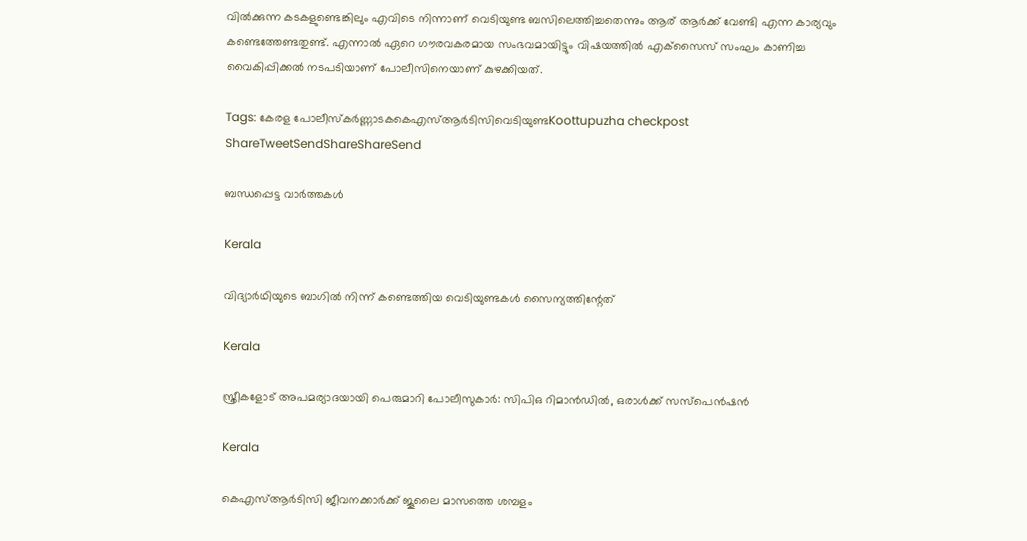വില്‍ക്കുന്ന കടകളുണ്ടെങ്കിലും എവിടെ നിന്നാണ് വെടിയുണ്ട ബസിലെത്തിച്ചതെന്നും ആര് ആര്‍ക്ക് വേണ്ടി എന്ന കാര്യവും കണ്ടെത്തേണ്ടതുണ്ട്. എന്നാല്‍ ഏറെ ഗൗരവകരമായ സംഭവമായിട്ടും വിഷയത്തില്‍ എക്‌സൈസ് സംഘം കാണിച്ച വൈകിപ്പിക്കല്‍ നടപടിയാണ് പോലീസിനെയാണ് കുഴക്കിയത്.

Tags: കേരള പോലീസ്കര്‍ണ്ണാടകകെഎസ്ആര്‍ടിസിവെടിയുണ്ടKoottupuzha checkpost
ShareTweetSendShareShareSend

ബന്ധപ്പെട്ട വാര്‍ത്തകള്‍

Kerala

വിദ്യാർ‌ഥിയുടെ ബാഗിൽ നിന്ന് കണ്ടെത്തിയ വെടിയുണ്ടകള്‍ സൈന്യത്തിന്റേത്

Kerala

സ്ത്രീകളോട് അപമര്യാദയായി പെരുമാറി പോലീസുകാര്‍: സിപിഒ റിമാന്‍ഡില്‍, ഒരാള്‍ക്ക് സസ്പെന്‍ഷന്‍

Kerala

കെഎസ്ആര്‍ടിസി ജീവനക്കാര്‍ക്ക് ജൂലൈ മാസത്തെ ശമ്പളം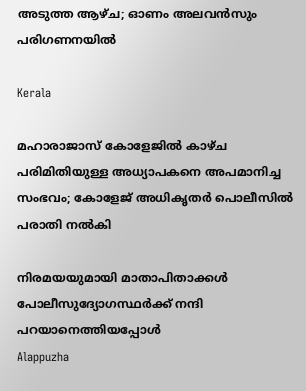അടുത്ത ആഴ്ച; ഓണം അലവന്‍സും പരിഗണനയില്‍

Kerala

മഹാരാജാസ് കോളേജില്‍ കാഴ്ച പരിമിതിയുള്ള അധ്യാപകനെ അപമാനിച്ച സംഭവം; കോളേജ് അധികൃതര്‍ പൊലീസില്‍ പരാതി നല്‍കി

നിരമയയുമായി മാതാപിതാക്കള്‍ പോലീസുദ്യോഗസ്ഥര്‍ക്ക് നന്ദി പറയാനെത്തിയപ്പോള്‍
Alappuzha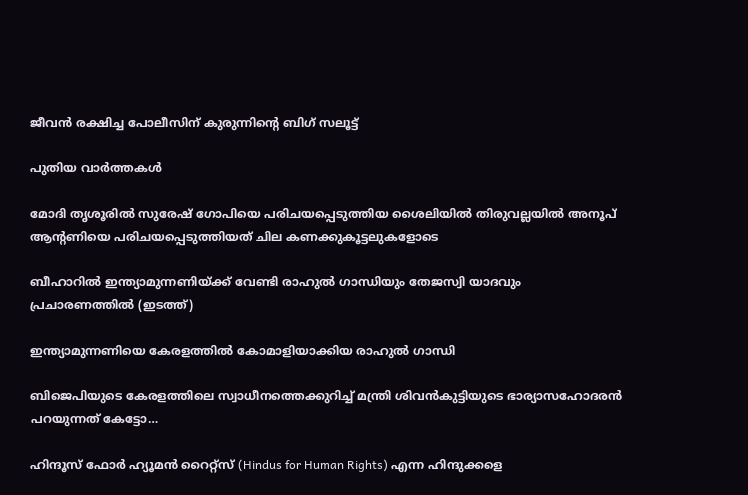ജീവന്‍ രക്ഷിച്ച പോലീസിന് കുരുന്നിന്റെ ബിഗ് സലൂട്ട്

പുതിയ വാര്‍ത്തകള്‍

മോദി തൃശൂരില്‍ സുരേഷ് ഗോപിയെ പരിചയപ്പെടുത്തിയ ശൈലിയില്‍ തിരുവല്ലയില്‍ അനൂപ് ആന്‍റണിയെ പരിചയപ്പെടുത്തിയത് ചില കണക്കുകൂട്ടലുകളോടെ

ബീഹാറില്‍ ഇന്ത്യാമുന്നണിയ്ക്ക് വേണ്ടി രാഹുല്‍ ഗാന്ധിയും തേജസ്വി യാദവും പ്രചാരണത്തില്‍ (ഇടത്ത്)

ഇന്ത്യാമുന്നണിയെ കേരളത്തില്‍ കോമാളിയാക്കിയ രാഹുല്‍ ഗാന്ധി

ബിജെപിയുടെ കേരളത്തിലെ സ്വാധീനത്തെക്കുറിച്ച് മന്ത്രി ശിവന്‍കുട്ടിയുടെ ഭാര്യാസഹോദരന്‍ പറയുന്നത് കേട്ടോ…

ഹിന്ദൂസ് ഫോര്‍ ഹ്യൂമന്‍ റൈറ്റ്സ് (Hindus for Human Rights) എന്ന ഹിന്ദുക്കളെ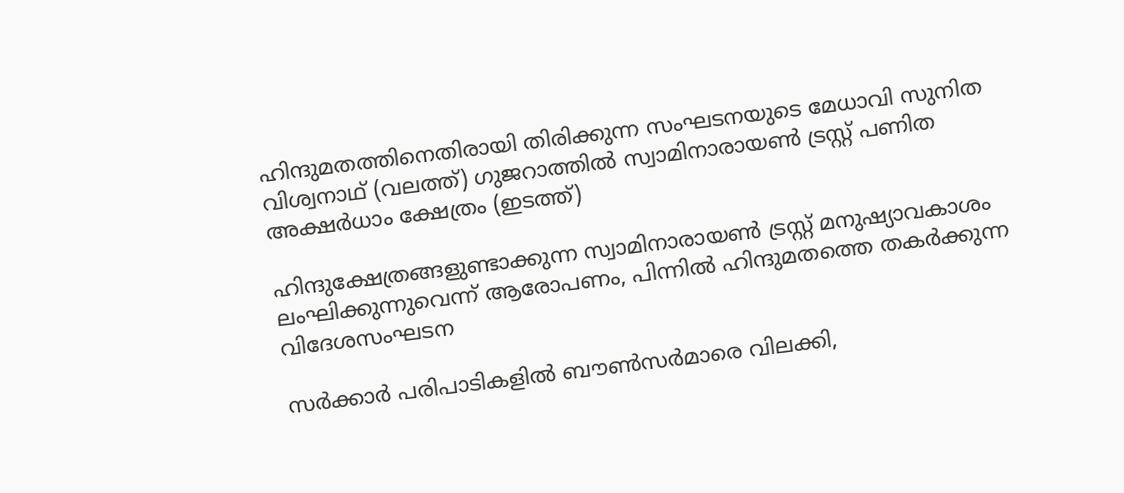ഹിന്ദുമതത്തിനെതിരായി തിരിക്കുന്ന സംഘടനയുടെ മേധാവി സുനിത വിശ്വനാഥ് (വലത്ത്) ഗുജറാത്തില്‍ സ്വാമിനാരായണ്‍ ട്രസ്റ്റ് പണിത അക്ഷര്‍ധാം ക്ഷേത്രം (ഇടത്ത്)

ഹിന്ദുക്ഷേത്രങ്ങളുണ്ടാക്കുന്ന സ്വാമിനാരായണ്‍ ട്രസ്റ്റ് മനുഷ്യാവകാശം ലംഘിക്കുന്നുവെന്ന് ആരോപണം, പിന്നില്‍ ഹിന്ദുമതത്തെ തകര്‍ക്കുന്ന വിദേശസംഘടന

സര്‍ക്കാര്‍ പരിപാടികളില്‍ ബൗണ്‍സര്‍മാരെ വിലക്കി,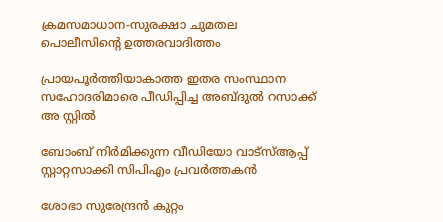ക്രമസമാധാന-സുരക്ഷാ ചുമതല പൊലീസിന്റെ ഉത്തരവാദിത്തം

പ്രായപൂര്‍ത്തിയാകാത്ത ഇതര സംസ്ഥാന സഹോദരിമാരെ പീഡിപ്പിച്ച അബ്ദുല്‍ റസാക്ക് അ സ്റ്റില്‍

ബോംബ് നിര്‍മിക്കുന്ന വീഡിയോ വാട്‌സ്ആപ്പ് സ്റ്റാറ്റസാക്കി സിപിഎം പ്രവര്‍ത്തകന്‍

ശോഭാ സുരേന്ദ്രന്‍ കുറ്റം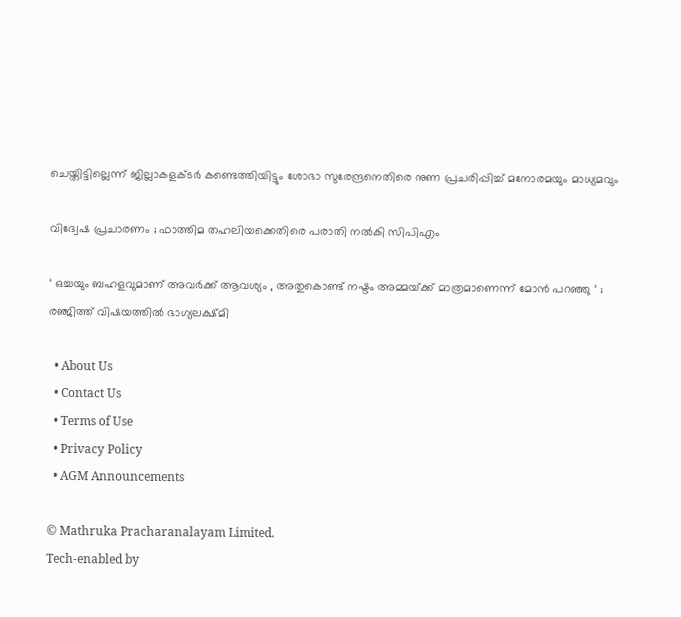ചെയ്തിട്ടില്ലെന്ന് ജില്ലാകളക്ടര്‍ കണ്ടെത്തിയിട്ടും ശോഭാ സുരേന്ദ്രനെതിരെ നുണ പ്രചരിപ്പിച്ച് മനോരമയും മാധ്യമവും

വിദ്വേഷ പ്രചാരണം ; ഫാത്തിമ തഹലിയക്കെതിരെ പരാതി നല്‍കി സിപിഎം

‘ ഒച്ചയും ബഹളവുമാണ് അവർക്ക് ആവശ്യം , അതുകൊണ്ട് നഷ്ടം അമ്മയ്‌ക്ക് മാത്രമാണെന്ന് മോൻ പറഞ്ഞു ‘ ; രഞ്ജിത്ത് വിഷയത്തിൽ ഭാഗ്യലക്ഷ്മി

  • About Us
  • Contact Us
  • Terms of Use
  • Privacy Policy
  • AGM Announcements

© Mathruka Pracharanalayam Limited.
Tech-enabled by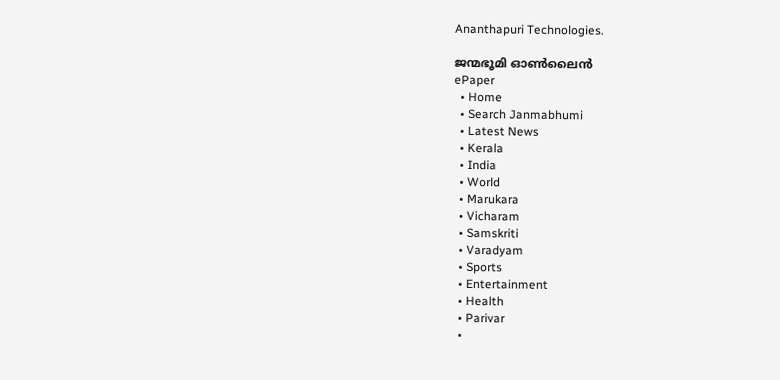Ananthapuri Technologies.

ജന്മഭൂമി ഓണ്‍ലൈന്‍
ePaper
  • Home
  • Search Janmabhumi
  • Latest News
  • Kerala
  • India
  • World
  • Marukara
  • Vicharam
  • Samskriti
  • Varadyam
  • Sports
  • Entertainment
  • Health
  • Parivar
  •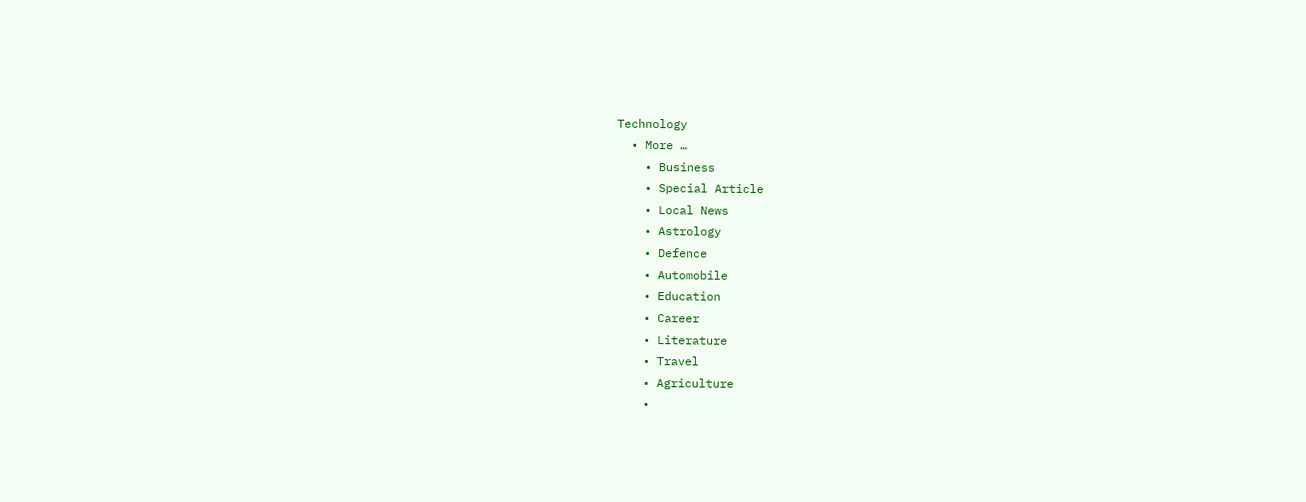Technology
  • More …
    • Business
    • Special Article
    • Local News
    • Astrology
    • Defence
    • Automobile
    • Education
    • Career
    • Literature
    • Travel
    • Agriculture
    •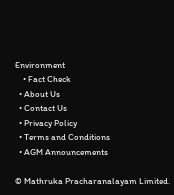Environment
    • Fact Check
  • About Us
  • Contact Us
  • Privacy Policy
  • Terms and Conditions
  • AGM Announcements

© Mathruka Pracharanalayam Limited.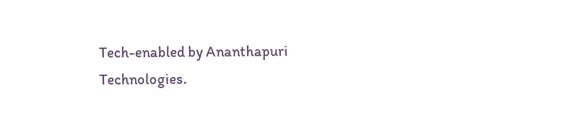Tech-enabled by Ananthapuri Technologies.